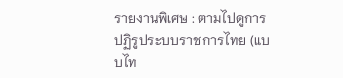รายงานพิเศษ : ตามไปดูการปฏิรูประบบราชการไทย (แบบไท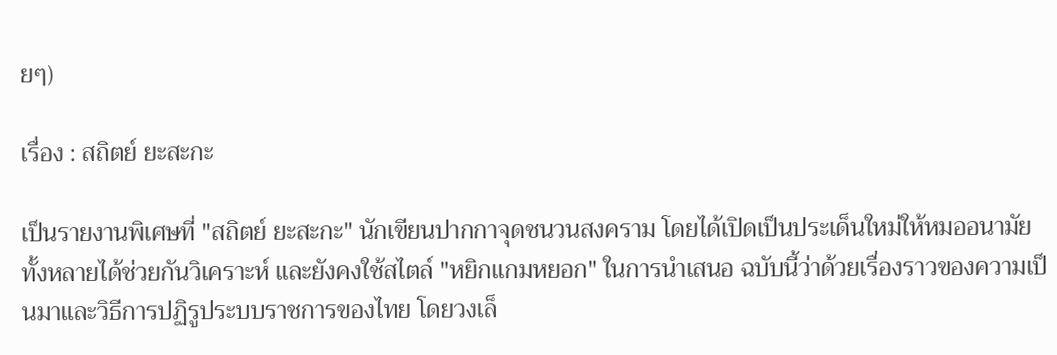ยๆ)

เรื่อง : สถิตย์ ยะสะกะ

เป็นรายงานพิเศษที่ "สถิตย์ ยะสะกะ" นักเขียนปากกาจุดชนวนสงคราม โดยได้เปิดเป็นประเด็นใหม่ให้หมออนามัยทั้งหลายได้ช่วยกันวิเคราะห์ และยังคงใช้สไตล์ "หยิกแกมหยอก" ในการนำเสนอ ฉบับนี้ว่าด้วยเรื่องราวของความเป็นมาและวิธีการปฏิรูประบบราชการของไทย โดยวงเล็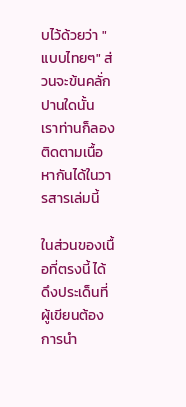บไว้ด้วยว่า "แบบไทยๆ" ส่วนจะข้นคลั่กปานใดนั้น เราท่านก็ลองติดตามเนื้อหากันได้ในวารสารเล่มนี้

ในส่วนของเนื้อที่ตรงนี้ ได้ดึงประเด็นที่ผู้เขียนต้องการนำ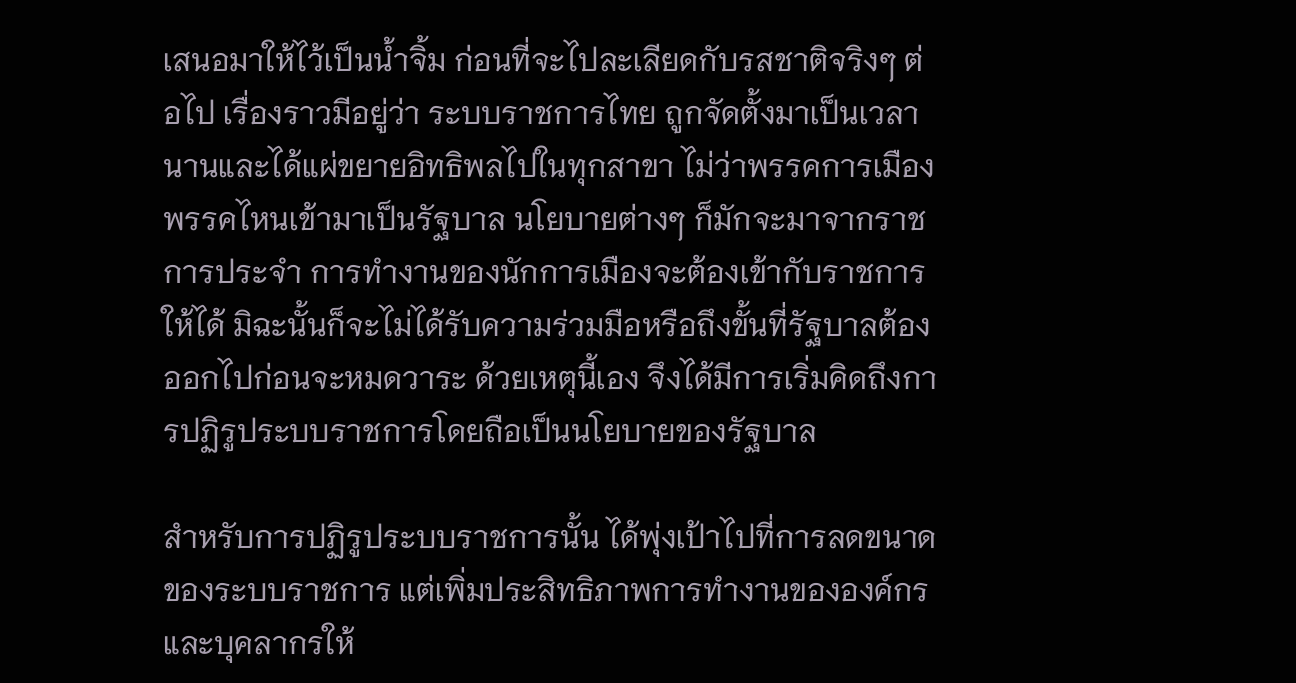เสนอมาให้ไว้เป็นน้ำจิ้ม ก่อนที่จะไปละเลียดกับรสชาติจริงๆ ต่อไป เรื่องราวมีอยู่ว่า ระบบราชการไทย ถูกจัดตั้งมาเป็นเวลานานและได้แผ่ขยายอิทธิพลไปในทุกสาขา ไม่ว่าพรรคการเมืองพรรคไหนเข้ามาเป็นรัฐบาล นโยบายต่างๆ ก็มักจะมาจากราชการประจำ การทำงานของนักการเมืองจะต้องเข้ากับราชการให้ได้ มิฉะนั้นก็จะไม่ได้รับความร่วมมือหรือถึงขั้นที่รัฐบาลต้องออกไปก่อนจะหมดวาระ ด้วยเหตุนี้เอง จึงได้มีการเริ่มคิดถึงการปฏิรูประบบราชการโดยถือเป็นนโยบายของรัฐบาล

สำหรับการปฏิรูประบบราชการนั้น ได้พุ่งเป้าไปที่การลดขนาดของระบบราชการ แต่เพิ่มประสิทธิภาพการทำงานขององค์กรและบุคลากรให้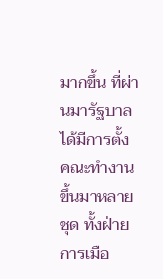มากขึ้น ที่ผ่านมารัฐบาลได้มีการตั้งคณะทำงานขึ้นมาหลายชุด ทั้งฝ่ายการเมือ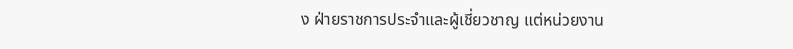ง ฝ่ายราชการประจำและผู้เชี่ยวชาญ แต่หน่วยงาน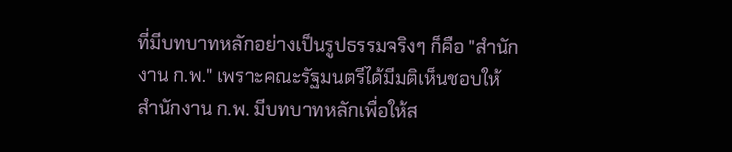ที่มีบทบาทหลักอย่างเป็นรูปธรรมจริงๆ ก็คือ "สำนักงาน ก.พ." เพราะคณะรัฐมนตรีได้มีมติเห็นชอบให้ สำนักงาน ก.พ. มีบทบาทหลักเพื่อให้ส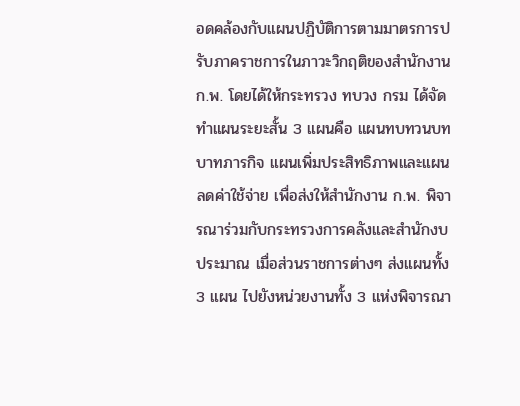อดคล้องกับแผนปฏิบัติการตามมาตรการปรับภาคราชการในภาวะวิกฤติของสำนักงาน ก.พ. โดยได้ให้กระทรวง ทบวง กรม ได้จัดทำแผนระยะสั้น 3 แผนคือ แผนทบทวนบทบาทภารกิจ แผนเพิ่มประสิทธิภาพและแผนลดค่าใช้จ่าย เพื่อส่งให้สำนักงาน ก.พ. พิจารณาร่วมกับกระทรวงการคลังและสำนักงบประมาณ เมื่อส่วนราชการต่างๆ ส่งแผนทั้ง 3 แผน ไปยังหน่วยงานทั้ง 3 แห่งพิจารณา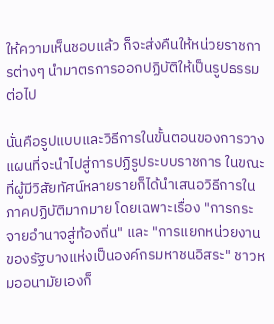ให้ความเห็นชอบแล้ว ก็จะส่งคืนให้หน่วยราชการต่างๆ นำมาตรการออกปฏิบัติให้เป็นรูปธรรมต่อไป

นั่นคือรูปแบบและวิธีการในขั้นตอนของการวางแผนที่จะนำไปสู่การปฏิรูประบบราชการ ในขณะที่ผู้มีวิสัยทัศน์หลายรายก็ได้นำเสนอวิธีการในภาคปฏิบัติมากมาย โดยเฉพาะเรื่อง "การกระจายอำนาจสู่ท้องถิ่น" และ "การแยกหน่วยงานของรัฐบางแห่งเป็นองค์กรมหาชนอิสระ" ชาวหมออนามัยเองก็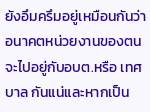ยังอึมครึมอยู่เหมือนกันว่า อนาคตหน่วยงานของตนจะไปอยู่กับอบต.หรือ เทศบาล กันแน่และหากเป็น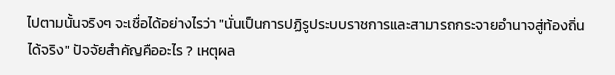ไปตามนั้นจริงๆ จะเชื่อได้อย่างไรว่า "นั่นเป็นการปฏิรูประบบราชการและสามารถกระจายอำนาจสู่ท้องถิ่นได้จริง" ปัจจัยสำคัญคืออะไร ? เหตุผล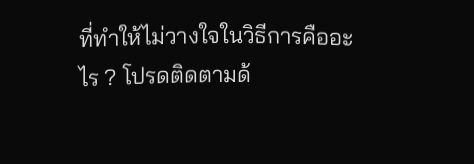ที่ทำให้ไม่วางใจในวิธีการคืออะไร ? โปรดติดตามด้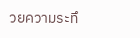วยความระทึ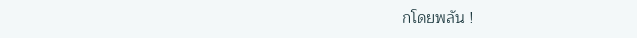กโดยพลัน !